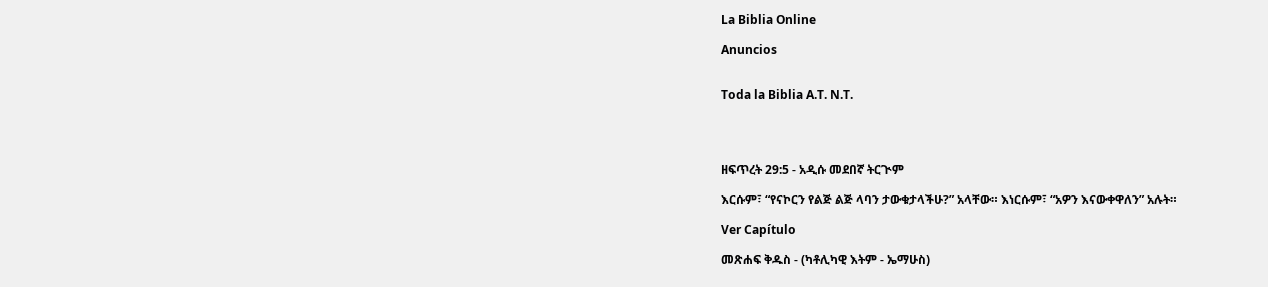La Biblia Online

Anuncios


Toda la Biblia A.T. N.T.




ዘፍጥረት 29:5 - አዲሱ መደበኛ ትርጒም

እርሱም፣ “የናኮርን የልጅ ልጅ ላባን ታውቁታላችሁ?” አላቸው። እነርሱም፣ “አዎን እናውቀዋለን” አሉት።

Ver Capítulo

መጽሐፍ ቅዱስ - (ካቶሊካዊ እትም - ኤማሁስ)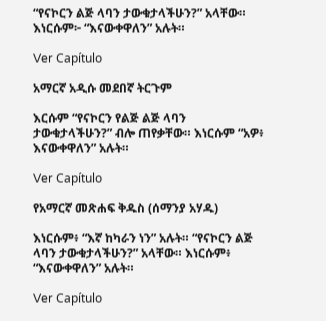“የናኮርን ልጅ ላባን ታውቁታላችሁን?” አላቸው። እነርሱም፦ “እናውቀዋለን” አሉት።

Ver Capítulo

አማርኛ አዲሱ መደበኛ ትርጉም

እርሱም “የናኮርን የልጅ ልጅ ላባን ታውቁታላችሁን?” ብሎ ጠየቃቸው። እነርሱም “አዎ፥ እናውቀዋለን” አሉት።

Ver Capítulo

የአማርኛ መጽሐፍ ቅዱስ (ሰማንያ አሃዱ)

እነርሱም፥ “እኛ ከካራን ነን” አሉት። “የናኮርን ልጅ ላባን ታውቁታላችሁን?” አላቸው። እነርሱም፥ “እናውቀዋለን” አሉት።

Ver Capítulo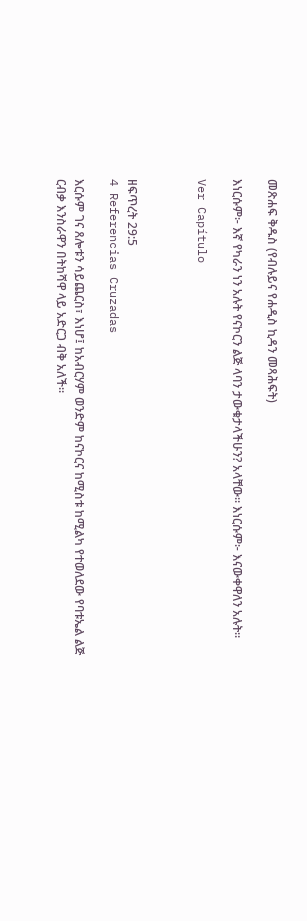መጽሐፍ ቅዱስ (የብሉይና የሐዲስ ኪዳን መጻሕፍት)

እነርሱም፦ እኛ የካራን ነን አሉት የናኮርን ልጅ ላባን ታውቁታላችሁን? አላቸው። እነርሱም፦ እናውቀዋለን አሉት።

Ver Capítulo



ዘፍጥረት 29:5
4 Referencias Cruzadas

እርሱም ገና ጸሎቱን ሳይጨርስ፣ እነሆ፤ ከአብርሃም ወንድም ከናኮርና ከሚስቱ ከሚልካ የተወለደው የባቱኤል ልጅ ርብቃ እንስራዋን በትከሻዋ ላይ አድርጋ ብቅ አለች።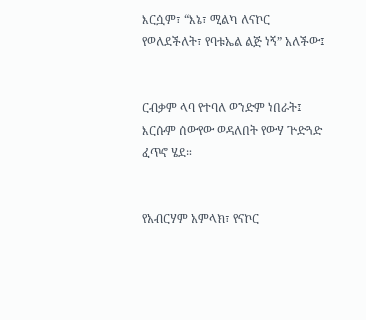እርሷም፣ “እኔ፣ ሚልካ ለናኮር የወለደችለት፣ የባቱኤል ልጅ ነኝ” አለችው፤


ርብቃም ላባ የተባለ ወንድም ነበራት፤ እርሱም ሰውየው ወዳለበት የውሃ ጕድጓድ ፈጥኖ ሄደ።


የአብርሃም አምላክ፣ የናኮር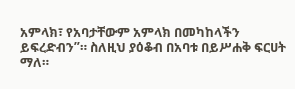አምላክ፣ የአባታቸውም አምላክ በመካከላችን ይፍረድብን”። ስለዚህ ያዕቆብ በአባቱ በይሥሐቅ ፍርሀት ማለ።